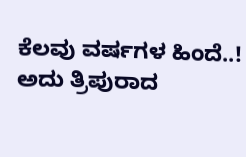ಕೆಲವು ವರ್ಷಗಳ ಹಿಂದೆ..!
ಅದು ತ್ರಿಪುರಾದ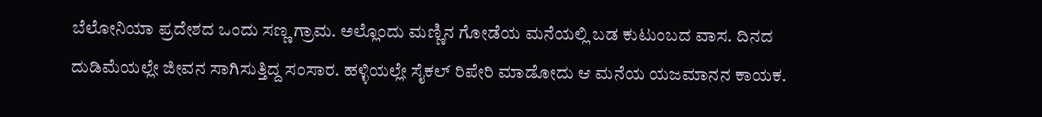ಬೆಲೋನಿಯಾ ಪ್ರದೇಶದ ಒಂದು ಸಣ್ಣ ಗ್ರಾಮ. ಅಲ್ಲೊಂದು ಮಣ್ಣಿನ ಗೋಡೆಯ ಮನೆಯಲ್ಲಿ ಬಡ ಕುಟುಂಬದ ವಾಸ. ದಿನದ ದುಡಿಮೆಯಲ್ಲೇ ಜೀವನ ಸಾಗಿಸುತ್ತಿದ್ದ ಸಂಸಾರ. ಹಳ್ಳಿಯಲ್ಲೇ ಸೈಕಲ್ ರಿಪೇರಿ ಮಾಡೋದು ಆ ಮನೆಯ ಯಜಮಾನನ ಕಾಯಕ.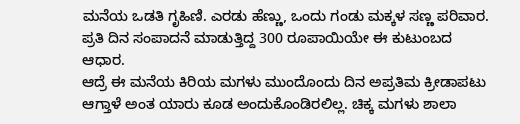ಮನೆಯ ಒಡತಿ ಗೃಹಿಣಿ. ಎರಡು ಹೆಣ್ಣು, ಒಂದು ಗಂಡು ಮಕ್ಕಳ ಸಣ್ಣ ಪರಿವಾರ. ಪ್ರತಿ ದಿನ ಸಂಪಾದನೆ ಮಾಡುತ್ತಿದ್ದ 300 ರೂಪಾಯಿಯೇ ಈ ಕುಟುಂಬದ ಆಧಾರ.
ಆದ್ರೆ ಈ ಮನೆಯ ಕಿರಿಯ ಮಗಳು ಮುಂದೊಂದು ದಿನ ಅಪ್ರತಿಮ ಕ್ರೀಡಾಪಟು ಆಗ್ತಾಳೆ ಅಂತ ಯಾರು ಕೂಡ ಅಂದುಕೊಂಡಿರಲಿಲ್ಲ. ಚಿಕ್ಕ ಮಗಳು ಶಾಲಾ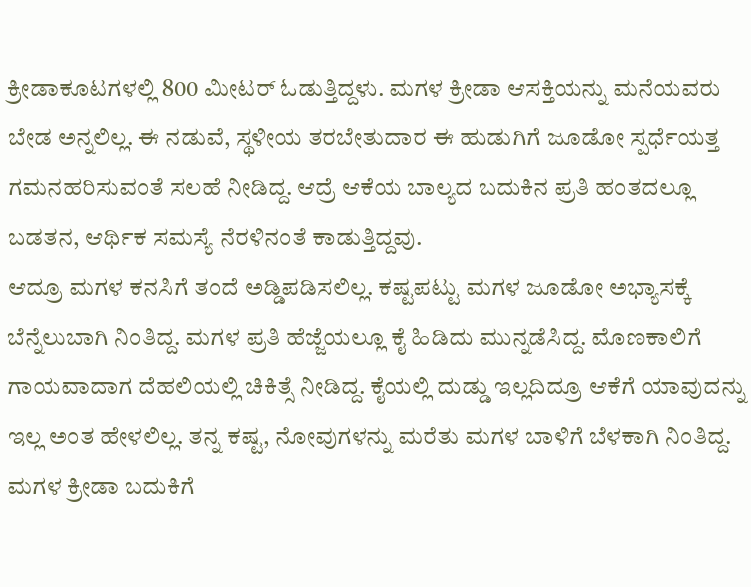ಕ್ರೀಡಾಕೂಟಗಳಲ್ಲಿ 800 ಮೀಟರ್ ಓಡುತ್ತಿದ್ದಳು. ಮಗಳ ಕ್ರೀಡಾ ಆಸಕ್ತಿಯನ್ನು ಮನೆಯವರು ಬೇಡ ಅನ್ನಲಿಲ್ಲ. ಈ ನಡುವೆ, ಸ್ಥಳೀಯ ತರಬೇತುದಾರ ಈ ಹುಡುಗಿಗೆ ಜೂಡೋ ಸ್ಪರ್ಧೆಯತ್ತ ಗಮನಹರಿಸುವಂತೆ ಸಲಹೆ ನೀಡಿದ್ದ. ಆದ್ರೆ ಆಕೆಯ ಬಾಲ್ಯದ ಬದುಕಿನ ಪ್ರತಿ ಹಂತದಲ್ಲೂ ಬಡತನ, ಆರ್ಥಿಕ ಸಮಸ್ಯೆ ನೆರಳಿನಂತೆ ಕಾಡುತ್ತಿದ್ದವು.
ಆದ್ರೂ ಮಗಳ ಕನಸಿಗೆ ತಂದೆ ಅಡ್ಡಿಪಡಿಸಲಿಲ್ಲ. ಕಷ್ಟಪಟ್ಟು ಮಗಳ ಜೂಡೋ ಅಭ್ಯಾಸಕ್ಕೆ ಬೆನ್ನೆಲುಬಾಗಿ ನಿಂತಿದ್ದ. ಮಗಳ ಪ್ರತಿ ಹೆಜ್ಜೆಯಲ್ಲೂ ಕೈ ಹಿಡಿದು ಮುನ್ನಡೆಸಿದ್ದ. ಮೊಣಕಾಲಿಗೆ ಗಾಯವಾದಾಗ ದೆಹಲಿಯಲ್ಲಿ ಚಿಕಿತ್ಸೆ ನೀಡಿದ್ದ. ಕೈಯಲ್ಲಿ ದುಡ್ಡು ಇಲ್ಲದಿದ್ರೂ ಆಕೆಗೆ ಯಾವುದನ್ನು ಇಲ್ಲ ಅಂತ ಹೇಳಲಿಲ್ಲ. ತನ್ನ ಕಷ್ಟ, ನೋವುಗಳನ್ನು ಮರೆತು ಮಗಳ ಬಾಳಿಗೆ ಬೆಳಕಾಗಿ ನಿಂತಿದ್ದ. ಮಗಳ ಕ್ರೀಡಾ ಬದುಕಿಗೆ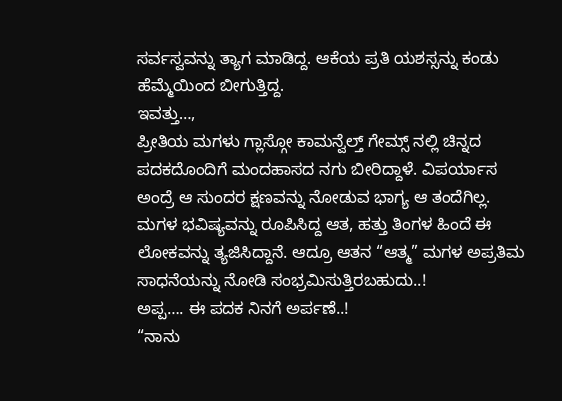ಸರ್ವಸ್ವವನ್ನು ತ್ಯಾಗ ಮಾಡಿದ್ದ. ಆಕೆಯ ಪ್ರತಿ ಯಶಸ್ಸನ್ನು ಕಂಡು ಹೆಮ್ಮೆಯಿಂದ ಬೀಗುತ್ತಿದ್ದ.
ಇವತ್ತು…,
ಪ್ರೀತಿಯ ಮಗಳು ಗ್ಲಾಸ್ಗೋ ಕಾಮನ್ವೆಲ್ತ್ ಗೇಮ್ಸ್ ನಲ್ಲಿ ಚಿನ್ನದ ಪದಕದೊಂದಿಗೆ ಮಂದಹಾಸದ ನಗು ಬೀರಿದ್ದಾಳೆ. ವಿಪರ್ಯಾಸ ಅಂದ್ರೆ ಆ ಸುಂದರ ಕ್ಷಣವನ್ನು ನೋಡುವ ಭಾಗ್ಯ ಆ ತಂದೆಗಿಲ್ಲ. ಮಗಳ ಭವಿಷ್ಯವನ್ನು ರೂಪಿಸಿದ್ದ ಆತ, ಹತ್ತು ತಿಂಗಳ ಹಿಂದೆ ಈ ಲೋಕವನ್ನು ತ್ಯಜಿಸಿದ್ದಾನೆ. ಆದ್ರೂ ಆತನ “ಆತ್ಮ” ಮಗಳ ಅಪ್ರತಿಮ ಸಾಧನೆಯನ್ನು ನೋಡಿ ಸಂಭ್ರಮಿಸುತ್ತಿರಬಹುದು..!
ಅಪ್ಪ…. ಈ ಪದಕ ನಿನಗೆ ಅರ್ಪಣೆ..!
“ನಾನು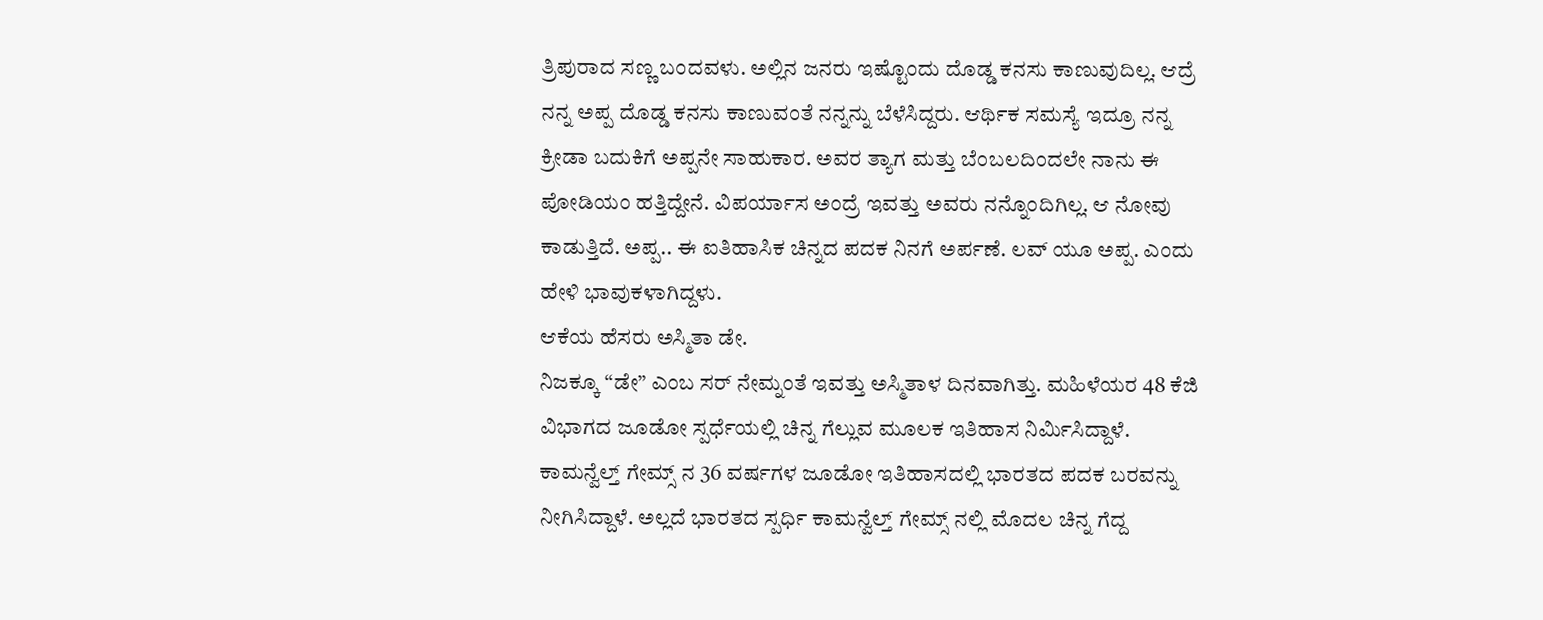ತ್ರಿಪುರಾದ ಸಣ್ಣ ಬಂದವಳು. ಅಲ್ಲಿನ ಜನರು ಇಷ್ಟೊಂದು ದೊಡ್ಡ ಕನಸು ಕಾಣುವುದಿಲ್ಲ. ಆದ್ರೆ ನನ್ನ ಅಪ್ಪ ದೊಡ್ಡ ಕನಸು ಕಾಣುವಂತೆ ನನ್ನನ್ನು ಬೆಳೆಸಿದ್ದರು. ಆರ್ಥಿಕ ಸಮಸ್ಯೆ ಇದ್ರೂ ನನ್ನ ಕ್ರೀಡಾ ಬದುಕಿಗೆ ಅಪ್ಪನೇ ಸಾಹುಕಾರ. ಅವರ ತ್ಯಾಗ ಮತ್ತು ಬೆಂಬಲದಿಂದಲೇ ನಾನು ಈ ಪೋಡಿಯಂ ಹತ್ತಿದ್ದೇನೆ. ವಿಪರ್ಯಾಸ ಅಂದ್ರೆ ಇವತ್ತು ಅವರು ನನ್ನೊಂದಿಗಿಲ್ಲ. ಆ ನೋವು ಕಾಡುತ್ತಿದೆ. ಅಪ್ಪ.. ಈ ಐತಿಹಾಸಿಕ ಚಿನ್ನದ ಪದಕ ನಿನಗೆ ಅರ್ಪಣೆ. ಲವ್ ಯೂ ಅಪ್ಪ. ಎಂದು ಹೇಳಿ ಭಾವುಕಳಾಗಿದ್ದಳು.
ಆಕೆಯ ಹೆಸರು ಅಸ್ಮಿತಾ ಡೇ.
ನಿಜಕ್ಕೂ “ಡೇ” ಎಂಬ ಸರ್ ನೇಮ್ನಂತೆ ಇವತ್ತು ಅಸ್ಮಿತಾಳ ದಿನವಾಗಿತ್ತು. ಮಹಿಳೆಯರ 48 ಕೆಜಿ ವಿಭಾಗದ ಜೂಡೋ ಸ್ಪರ್ಧೆಯಲ್ಲಿ ಚಿನ್ನ ಗೆಲ್ಲುವ ಮೂಲಕ ಇತಿಹಾಸ ನಿರ್ಮಿಸಿದ್ದಾಳೆ. ಕಾಮನ್ವೆಲ್ತ್ ಗೇಮ್ಸ್ ನ 36 ವರ್ಷಗಳ ಜೂಡೋ ಇತಿಹಾಸದಲ್ಲಿ ಭಾರತದ ಪದಕ ಬರವನ್ನು ನೀಗಿಸಿದ್ದಾಳೆ. ಅಲ್ಲದೆ ಭಾರತದ ಸ್ಪರ್ಧಿ ಕಾಮನ್ವೆಲ್ತ್ ಗೇಮ್ಸ್ ನಲ್ಲಿ ಮೊದಲ ಚಿನ್ನ ಗೆದ್ದ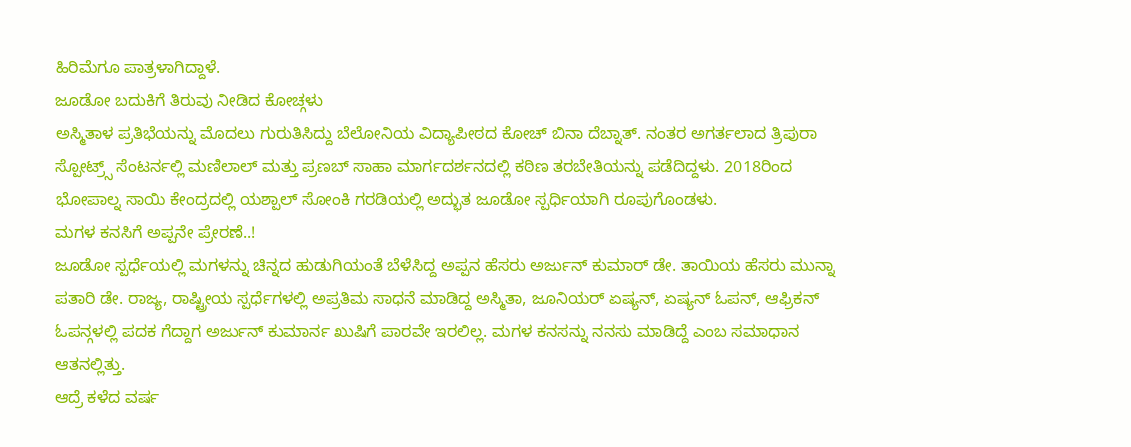ಹಿರಿಮೆಗೂ ಪಾತ್ರಳಾಗಿದ್ದಾಳೆ.
ಜೂಡೋ ಬದುಕಿಗೆ ತಿರುವು ನೀಡಿದ ಕೋಚ್ಗಳು
ಅಸ್ಮಿತಾಳ ಪ್ರತಿಭೆಯನ್ನು ಮೊದಲು ಗುರುತಿಸಿದ್ದು ಬೆಲೋನಿಯ ವಿದ್ಯಾಪೀಠದ ಕೋಚ್ ಬಿನಾ ದೆಬ್ನಾತ್. ನಂತರ ಅಗರ್ತಲಾದ ತ್ರಿಪುರಾ ಸ್ಪೋಟ್ರ್ಸ್ ಸೆಂಟರ್ನಲ್ಲಿ ಮಣಿಲಾಲ್ ಮತ್ತು ಪ್ರಣಬ್ ಸಾಹಾ ಮಾರ್ಗದರ್ಶನದಲ್ಲಿ ಕಠಿಣ ತರಬೇತಿಯನ್ನು ಪಡೆದಿದ್ದಳು. 2018ರಿಂದ ಭೋಪಾಲ್ನ ಸಾಯಿ ಕೇಂದ್ರದಲ್ಲಿ ಯಶ್ಪಾಲ್ ಸೋಂಕಿ ಗರಡಿಯಲ್ಲಿ ಅದ್ಭುತ ಜೂಡೋ ಸ್ಪರ್ಧಿಯಾಗಿ ರೂಪುಗೊಂಡಳು.
ಮಗಳ ಕನಸಿಗೆ ಅಪ್ಪನೇ ಪ್ರೇರಣೆ..!
ಜೂಡೋ ಸ್ಪರ್ಧೆಯಲ್ಲಿ ಮಗಳನ್ನು ಚಿನ್ನದ ಹುಡುಗಿಯಂತೆ ಬೆಳೆಸಿದ್ದ ಅಪ್ಪನ ಹೆಸರು ಅರ್ಜುನ್ ಕುಮಾರ್ ಡೇ. ತಾಯಿಯ ಹೆಸರು ಮುನ್ನಾ ಪತಾರಿ ಡೇ. ರಾಜ್ಯ, ರಾಷ್ಟ್ರೀಯ ಸ್ಪರ್ಧೆಗಳಲ್ಲಿ ಅಪ್ರತಿಮ ಸಾಧನೆ ಮಾಡಿದ್ದ ಅಸ್ಮಿತಾ, ಜೂನಿಯರ್ ಏಷ್ಯನ್, ಏಷ್ಯನ್ ಓಪನ್, ಆಫ್ರಿಕನ್ ಓಪನ್ಗಳಲ್ಲಿ ಪದಕ ಗೆದ್ದಾಗ ಅರ್ಜುನ್ ಕುಮಾರ್ನ ಖುಷಿಗೆ ಪಾರವೇ ಇರಲಿಲ್ಲ. ಮಗಳ ಕನಸನ್ನು ನನಸು ಮಾಡಿದ್ದೆ ಎಂಬ ಸಮಾಧಾನ ಆತನಲ್ಲಿತ್ತು.
ಆದ್ರೆ ಕಳೆದ ವರ್ಷ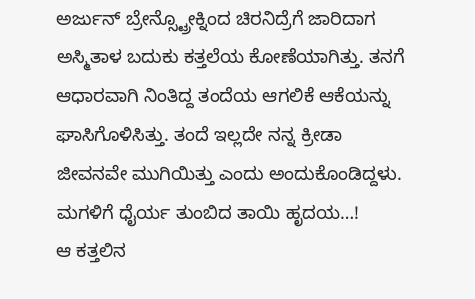ಅರ್ಜುನ್ ಬ್ರೇನ್ಸ್ಟ್ರೋಕ್ನಿಂದ ಚಿರನಿದ್ರೆಗೆ ಜಾರಿದಾಗ ಅಸ್ಮಿತಾಳ ಬದುಕು ಕತ್ತಲೆಯ ಕೋಣೆಯಾಗಿತ್ತು. ತನಗೆ ಆಧಾರವಾಗಿ ನಿಂತಿದ್ದ ತಂದೆಯ ಆಗಲಿಕೆ ಆಕೆಯನ್ನು ಘಾಸಿಗೊಳಿಸಿತ್ತು. ತಂದೆ ಇಲ್ಲದೇ ನನ್ನ ಕ್ರೀಡಾ ಜೀವನವೇ ಮುಗಿಯಿತ್ತು ಎಂದು ಅಂದುಕೊಂಡಿದ್ದಳು.
ಮಗಳಿಗೆ ಧೈರ್ಯ ತುಂಬಿದ ತಾಯಿ ಹೃದಯ…!
ಆ ಕತ್ತಲಿನ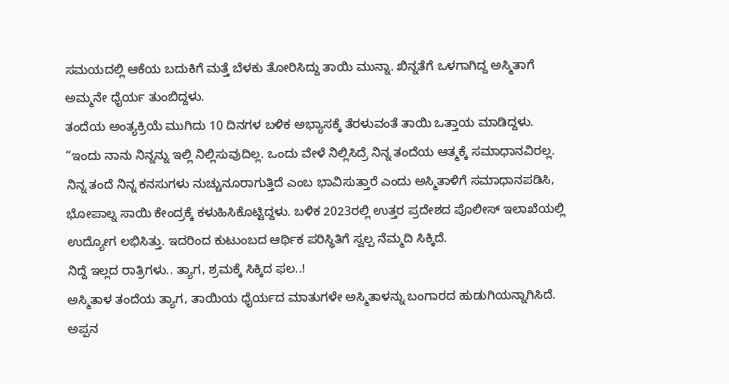ಸಮಯದಲ್ಲಿ ಆಕೆಯ ಬದುಕಿಗೆ ಮತ್ತೆ ಬೆಳಕು ತೋರಿಸಿದ್ದು ತಾಯಿ ಮುನ್ನಾ. ಖಿನ್ನತೆಗೆ ಒಳಗಾಗಿದ್ದ ಅಸ್ಮಿತಾಗೆ ಅಮ್ಮನೇ ಧೈರ್ಯ ತುಂಬಿದ್ದಳು.
ತಂದೆಯ ಅಂತ್ಯಕ್ರಿಯೆ ಮುಗಿದು 10 ದಿನಗಳ ಬಳಿಕ ಅಭ್ಯಾಸಕ್ಕೆ ತೆರಳುವಂತೆ ತಾಯಿ ಒತ್ತಾಯ ಮಾಡಿದ್ದಳು.
“ಇಂದು ನಾನು ನಿನ್ನನ್ನು ಇಲ್ಲಿ ನಿಲ್ಲಿಸುವುದಿಲ್ಲ. ಒಂದು ವೇಳೆ ನಿಲ್ಲಿಸಿದ್ರೆ ನಿನ್ನ ತಂದೆಯ ಆತ್ಮಕ್ಕೆ ಸಮಾಧಾನವಿರಲ್ಲ. ನಿನ್ನ ತಂದೆ ನಿನ್ನ ಕನಸುಗಳು ನುಚ್ಚುನೂರಾಗುತ್ತಿದೆ ಎಂಬ ಭಾವಿಸುತ್ತಾರೆ ಎಂದು ಅಸ್ಮಿತಾಳಿಗೆ ಸಮಾಧಾನಪಡಿಸಿ, ಭೋಪಾಲ್ನ ಸಾಯಿ ಕೇಂದ್ರಕ್ಕೆ ಕಳುಹಿಸಿಕೊಟ್ಟಿದ್ದಳು. ಬಳಿಕ 2023ರಲ್ಲಿ ಉತ್ತರ ಪ್ರದೇಶದ ಪೊಲೀಸ್ ಇಲಾಖೆಯಲ್ಲಿ ಉದ್ಯೋಗ ಲಭಿಸಿತ್ತು. ಇದರಿಂದ ಕುಟುಂಬದ ಆರ್ಥಿಕ ಪರಿಸ್ಥಿತಿಗೆ ಸ್ವಲ್ಪ ನೆಮ್ಮದಿ ಸಿಕ್ಕಿದೆ.
ನಿದ್ದೆ ಇಲ್ಲದ ರಾತ್ರಿಗಳು.. ತ್ಯಾಗ, ಶ್ರಮಕ್ಕೆ ಸಿಕ್ಕಿದ ಫಲ..!
ಅಸ್ಮಿತಾಳ ತಂದೆಯ ತ್ಯಾಗ, ತಾಯಿಯ ಧೈರ್ಯದ ಮಾತುಗಳೇ ಅಸ್ಮಿತಾಳನ್ನು ಬಂಗಾರದ ಹುಡುಗಿಯನ್ನಾಗಿಸಿದೆ. ಅಪ್ಪನ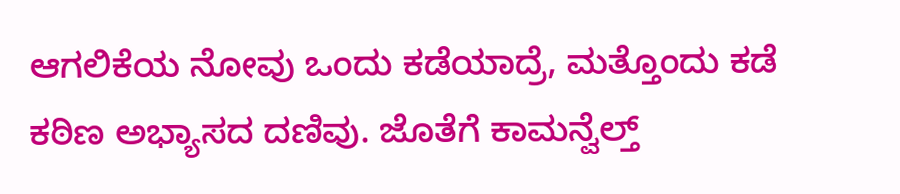ಆಗಲಿಕೆಯ ನೋವು ಒಂದು ಕಡೆಯಾದ್ರೆ, ಮತ್ತೊಂದು ಕಡೆ ಕಠಿಣ ಅಭ್ಯಾಸದ ದಣಿವು. ಜೊತೆಗೆ ಕಾಮನ್ವೆಲ್ತ್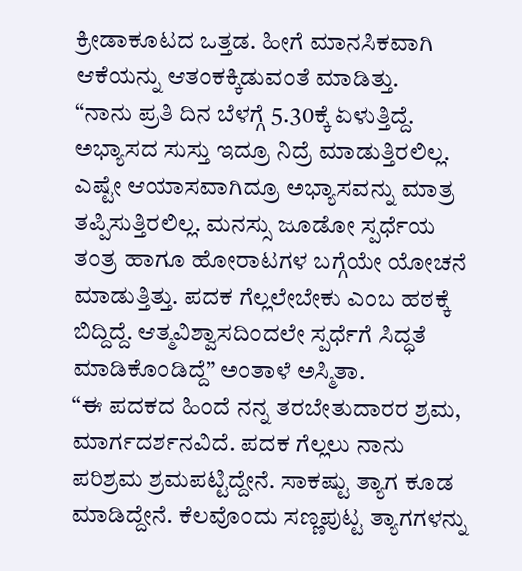ಕ್ರೀಡಾಕೂಟದ ಒತ್ತಡ. ಹೀಗೆ ಮಾನಸಿಕವಾಗಿ ಆಕೆಯನ್ನು ಆತಂಕಕ್ಕಿಡುವಂತೆ ಮಾಡಿತ್ತು.
“ನಾನು ಪ್ರತಿ ದಿನ ಬೆಳಗ್ಗೆ 5.30ಕ್ಕೆ ಏಳುತ್ತಿದ್ದೆ. ಅಭ್ಯಾಸದ ಸುಸ್ತು ಇದ್ರೂ ನಿದ್ರೆ ಮಾಡುತ್ತಿರಲಿಲ್ಲ. ಎಷ್ಟೇ ಆಯಾಸವಾಗಿದ್ರೂ ಅಭ್ಯಾಸವನ್ನು ಮಾತ್ರ ತಪ್ಪಿಸುತ್ತಿರಲಿಲ್ಲ. ಮನಸ್ಸು ಜೂಡೋ ಸ್ಪರ್ಧೆಯ ತಂತ್ರ ಹಾಗೂ ಹೋರಾಟಗಳ ಬಗ್ಗೆಯೇ ಯೋಚನೆ ಮಾಡುತ್ತಿತ್ತು. ಪದಕ ಗೆಲ್ಲಲೇಬೇಕು ಎಂಬ ಹಠಕ್ಕೆ ಬಿದ್ದಿದ್ದೆ. ಆತ್ಮವಿಶ್ವಾಸದಿಂದಲೇ ಸ್ಪರ್ಧೆಗೆ ಸಿದ್ಧತೆ ಮಾಡಿಕೊಂಡಿದ್ದೆ” ಅಂತಾಳೆ ಅಸ್ಮಿತಾ.
“ಈ ಪದಕದ ಹಿಂದೆ ನನ್ನ ತರಬೇತುದಾರರ ಶ್ರಮ, ಮಾರ್ಗದರ್ಶನವಿದೆ. ಪದಕ ಗೆಲ್ಲಲು ನಾನು ಪರಿಶ್ರಮ ಶ್ರಮಪಟ್ಟಿದ್ದೇನೆ. ಸಾಕಷ್ಟು ತ್ಯಾಗ ಕೂಡ ಮಾಡಿದ್ದೇನೆ. ಕೆಲವೊಂದು ಸಣ್ಣಪುಟ್ಟ ತ್ಯಾಗಗಳನ್ನು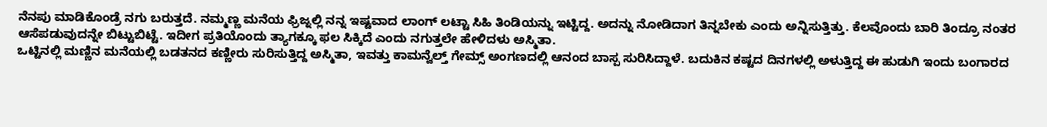ನೆನಪು ಮಾಡಿಕೊಂಡ್ರೆ ನಗು ಬರುತ್ತದೆ. ನಮ್ಮಣ್ಣ ಮನೆಯ ಫ್ರಿಜ್ನಲ್ಲಿ ನನ್ನ ಇಷ್ಟವಾದ ಲಾಂಗ್ ಲಟ್ಟಾ ಸಿಹಿ ತಿಂಡಿಯನ್ನು ಇಟ್ಟಿದ್ದ. ಅದನ್ನು ನೋಡಿದಾಗ ತಿನ್ನಬೇಕು ಎಂದು ಅನ್ನಿಸುತ್ತಿತ್ತು. ಕೆಲವೊಂದು ಬಾರಿ ತಿಂದ್ರೂ ನಂತರ ಆಸೆಪಡುವುದನ್ನೇ ಬಿಟ್ಟುಬಿಟ್ಟೆ. ಇದೀಗ ಪ್ರತಿಯೊಂದು ತ್ಯಾಗಕ್ಕೂ ಫಲ ಸಿಕ್ಕಿದೆ ಎಂದು ನಗುತ್ತಲೇ ಹೇಳಿದಳು ಅಸ್ಮಿತಾ.
ಒಟ್ಟಿನಲ್ಲಿ ಮಣ್ಣಿನ ಮನೆಯಲ್ಲಿ ಬಡತನದ ಕಣ್ಣೀರು ಸುರಿಸುತ್ತಿದ್ದ ಅಸ್ಮಿತಾ, ಇವತ್ತು ಕಾಮನ್ವೆಲ್ತ್ ಗೇಮ್ಸ್ ಅಂಗಣದಲ್ಲಿ ಆನಂದ ಬಾಸ್ಪ ಸುರಿಸಿದ್ದಾಳೆ. ಬದುಕಿನ ಕಷ್ಟದ ದಿನಗಳಲ್ಲಿ ಅಳುತ್ತಿದ್ದ ಈ ಹುಡುಗಿ ಇಂದು ಬಂಗಾರದ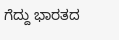ಗೆದ್ದು ಭಾರತದ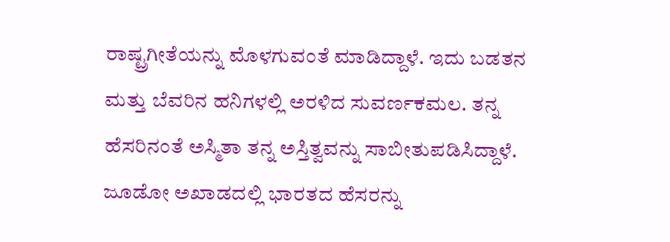ರಾಷ್ಟ್ರಗೀತೆಯನ್ನು ಮೊಳಗುವಂತೆ ಮಾಡಿದ್ದಾಳೆ. ಇದು ಬಡತನ ಮತ್ತು ಬೆವರಿನ ಹನಿಗಳಲ್ಲಿ ಅರಳಿದ ಸುವರ್ಣಕಮಲ. ತನ್ನ ಹೆಸರಿನಂತೆ ಅಸ್ಮಿತಾ ತನ್ನ ಅಸ್ತಿತ್ವವನ್ನು ಸಾಬೀತುಪಡಿಸಿದ್ದಾಳೆ. ಜೂಡೋ ಅಖಾಡದಲ್ಲಿ ಭಾರತದ ಹೆಸರನ್ನು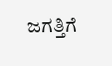ಜಗತ್ತಿಗೆ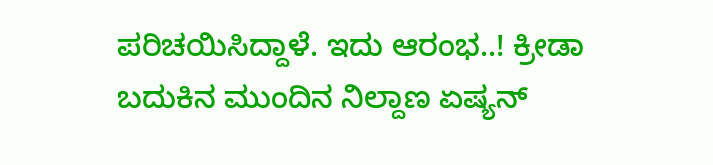ಪರಿಚಯಿಸಿದ್ದಾಳೆ. ಇದು ಆರಂಭ..! ಕ್ರೀಡಾ ಬದುಕಿನ ಮುಂದಿನ ನಿಲ್ದಾಣ ಏಷ್ಯನ್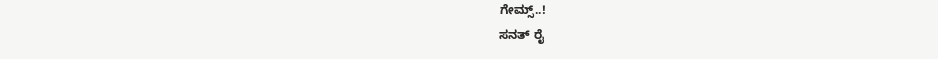ಗೇಮ್ಸ್..!
ಸನತ್ ರೈ